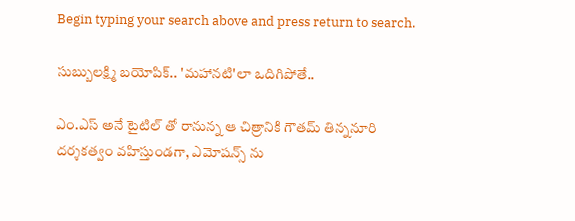Begin typing your search above and press return to search.

సుబ్బులక్ష్మి బయోపిక్.. 'మహానటి'లా ఒదిగిపోతే..

ఎం.ఎస్ అనే టైటిల్ తో రానున్న ఆ చిత్రానికి గౌతమ్ తిన్ననూరి దర్శకత్వం వహిస్తుండగా, ఎమోషన్స్ ను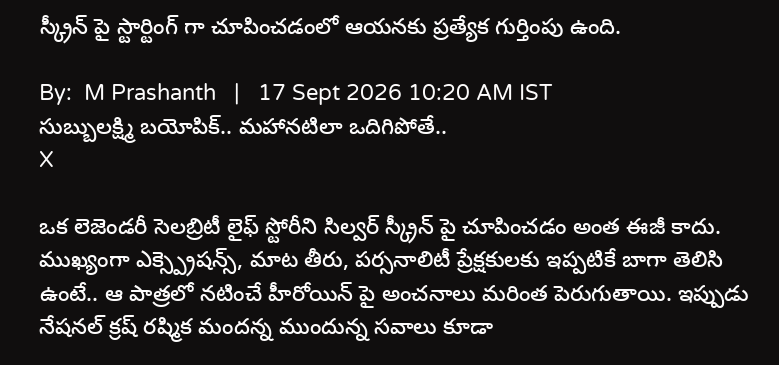స్క్రీన్ పై స్టార్టింగ్ గా చూపించడంలో ఆయనకు ప్రత్యేక గుర్తింపు ఉంది.

By:  M Prashanth   |   17 Sept 2026 10:20 AM IST
సుబ్బులక్ష్మి బయోపిక్.. మహానటిలా ఒదిగిపోతే..
X

ఒక లెజెండరీ సెలబ్రిటీ లైఫ్ స్టోరీని సిల్వర్ స్క్రీన్ పై చూపించడం అంత ఈజీ కాదు. ముఖ్యంగా ఎక్స్ప్రెషన్స్, మాట తీరు, పర్సనాలిటీ ప్రేక్షకులకు ఇప్పటికే బాగా తెలిసి ఉంటే.. ఆ పాత్రలో నటించే హీరోయిన్‌ పై అంచనాలు మరింత పెరుగుతాయి. ఇప్పుడు నేషనల్ క్రష్ రష్మిక మందన్న ముందున్న సవాలు కూడా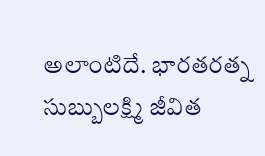అలాంటిదే. భారతరత్న సుబ్బులక్ష్మి జీవిత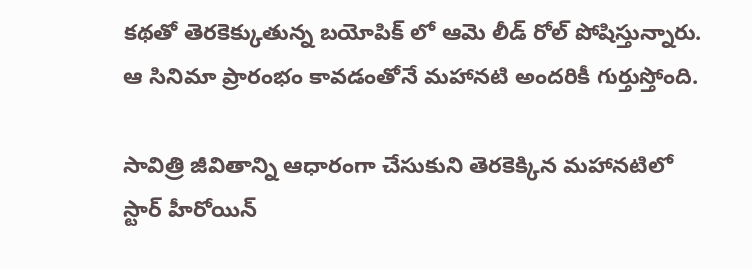కథతో తెరకెక్కుతున్న బయోపిక్‌ లో ఆమె లీడ్ రోల్ పోషిస్తున్నారు. ఆ సినిమా ప్రారంభం కావడంతోనే మహానటి అందరికీ గుర్తుస్తోంది.

సావిత్రి జీవితాన్ని ఆధారంగా చేసుకుని తెరకెక్కిన మహానటిలో స్టార్ హీరోయిన్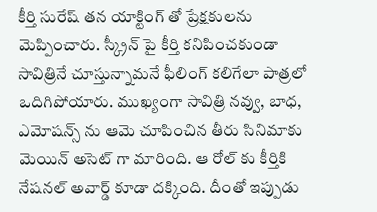కీర్తి సురేష్ తన యాక్టింగ్ తో ప్రేక్షకులను మెప్పించారు. స్క్రీన్ పై కీర్తి కనిపించకుండా సావిత్రినే చూస్తున్నామనే ఫీలింగ్ కలిగేలా పాత్రలో ఒదిగిపోయారు. ముఖ్యంగా సావిత్రి నవ్వు, బాధ, ఎమోషన్స్ ను ఆమె చూపించిన తీరు సినిమాకు మెయిన్ అసెట్ గా మారింది. ఆ రోల్ కు కీర్తికి నేషనల్ అవార్డ్ కూడా దక్కింది. దీంతో ఇప్పుడు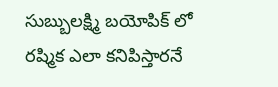సుబ్బులక్ష్మి బయోపిక్ లో రష్మిక ఎలా కనిపిస్తారనే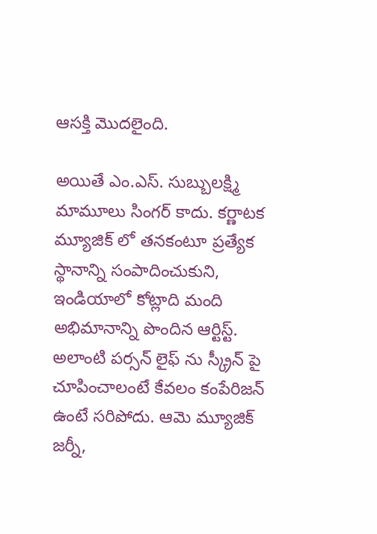ఆసక్తి మొదలైంది.

అయితే ఎం.ఎస్. సుబ్బులక్ష్మి మామూలు సింగర్ కాదు. కర్ణాటక మ్యూజిక్ లో తనకంటూ ప్రత్యేక స్థానాన్ని సంపాదించుకుని, ఇండియాలో కోట్లాది మంది అభిమానాన్ని పొందిన ఆర్టిస్ట్. అలాంటి పర్సన్ లైఫ్ ను స్క్రీన్ పై చూపించాలంటే కేవలం కంపేరిజన్ ఉంటే సరిపోదు. ఆమె మ్యూజిక్ జర్నీ,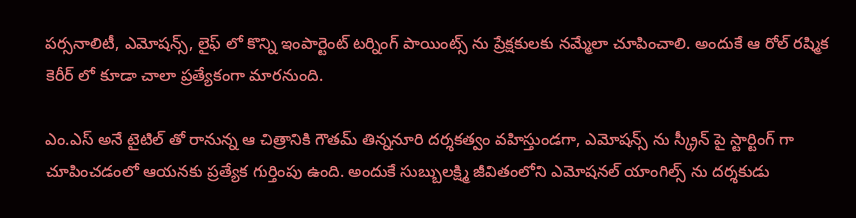పర్సనాలిటీ, ఎమోషన్స్, లైఫ్ లో కొన్ని ఇంపార్టెంట్ టర్నింగ్ పాయింట్స్ ను ప్రేక్షకులకు నమ్మేలా చూపించాలి. అందుకే ఆ రోల్ రష్మిక కెరీర్‌ లో కూడా చాలా ప్రత్యేకంగా మారనుంది.

ఎం.ఎస్ అనే టైటిల్ తో రానున్న ఆ చిత్రానికి గౌతమ్ తిన్ననూరి దర్శకత్వం వహిస్తుండగా, ఎమోషన్స్ ను స్క్రీన్ పై స్టార్టింగ్ గా చూపించడంలో ఆయనకు ప్రత్యేక గుర్తింపు ఉంది. అందుకే సుబ్బులక్ష్మి జీవితంలోని ఎమోషనల్ యాంగిల్స్ ను దర్శకుడు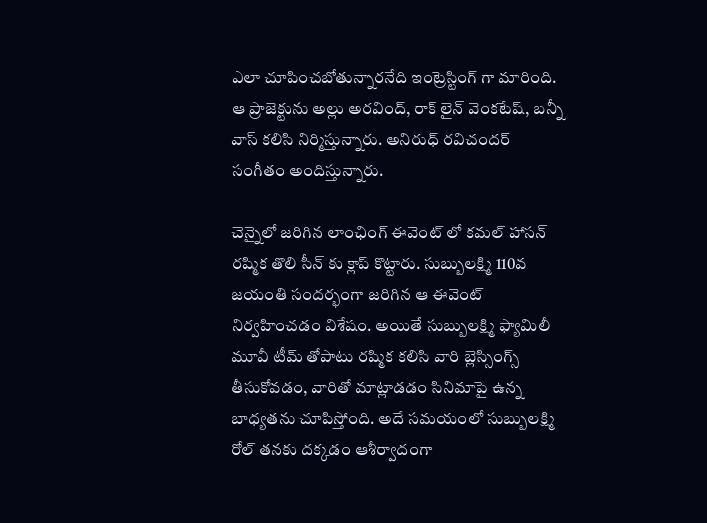ఎలా చూపించబోతున్నారనేది ఇంట్రెస్టింగ్ గా మారింది. ఆ ప్రాజెక్టును అల్లు అరవింద్, రాక్‌ లైన్ వెంకటేష్, బన్నీ వాస్ కలిసి నిర్మిస్తున్నారు. అనిరుధ్ రవిచందర్ సంగీతం అందిస్తున్నారు.

చెన్నైలో జరిగిన లాంఛింగ్ ఈవెంట్ లో కమల్ హాసన్ రష్మిక తొలి సీన్ కు క్లాప్ కొట్టారు. సుబ్బులక్ష్మి 110వ జయంతి సందర్భంగా జరిగిన ఆ ఈవెంట్ నిర్వహించడం విశేషం. అయితే సుబ్బులక్ష్మి ఫ్యామిలీ మూవీ టీమ్ తోపాటు రష్మిక కలిసి వారి బ్లెస్సింగ్స్ తీసుకోవడం, వారితో మాట్లాడడం సినిమాపై ఉన్న బాధ్యతను చూపిస్తోంది. అదే సమయంలో సుబ్బులక్ష్మి రోల్ తనకు దక్కడం ఆశీర్వాదంగా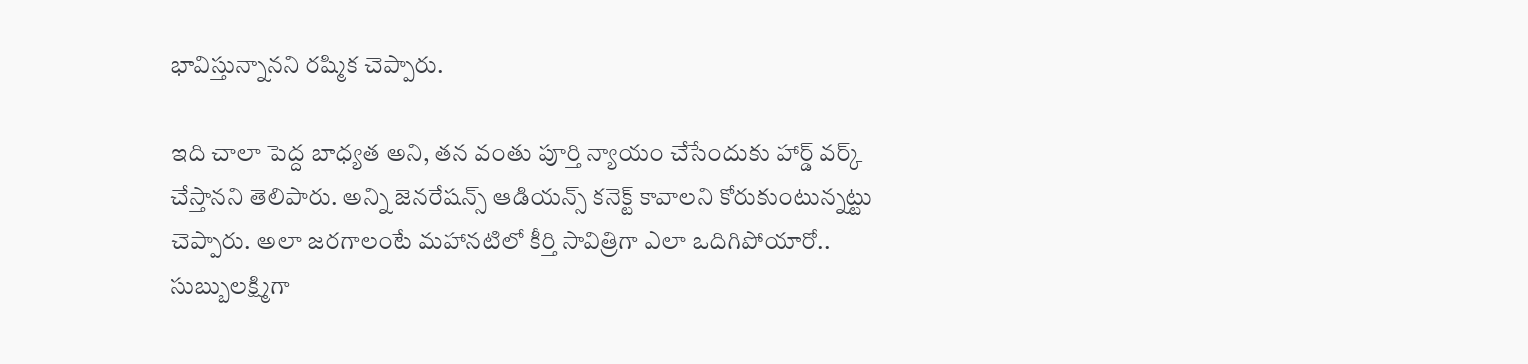భావిస్తున్నానని రష్మిక చెప్పారు.

ఇది చాలా పెద్ద బాధ్యత అని, తన వంతు పూర్తి న్యాయం చేసేందుకు హార్డ్ వర్క్ చేస్తానని తెలిపారు. అన్ని జెనరేషన్స్ ఆడియన్స్ కనెక్ట్ కావాలని కోరుకుంటున్నట్టు చెప్పారు. అలా జరగాలంటే మహానటిలో కీర్తి సావిత్రిగా ఎలా ఒదిగిపోయారో.. సుబ్బులక్ష్మిగా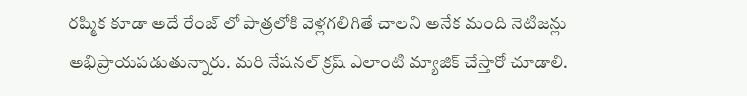రష్మిక కూడా అదే రేంజ్ లో పాత్రలోకి వెళ్లగలిగితే చాలని అనేక మంది నెటిజన్లు అభిప్రాయపడుతున్నారు. మరి నేషనల్ క్రష్ ఎలాంటి మ్యాజిక్ చేస్తారో చూడాలి.